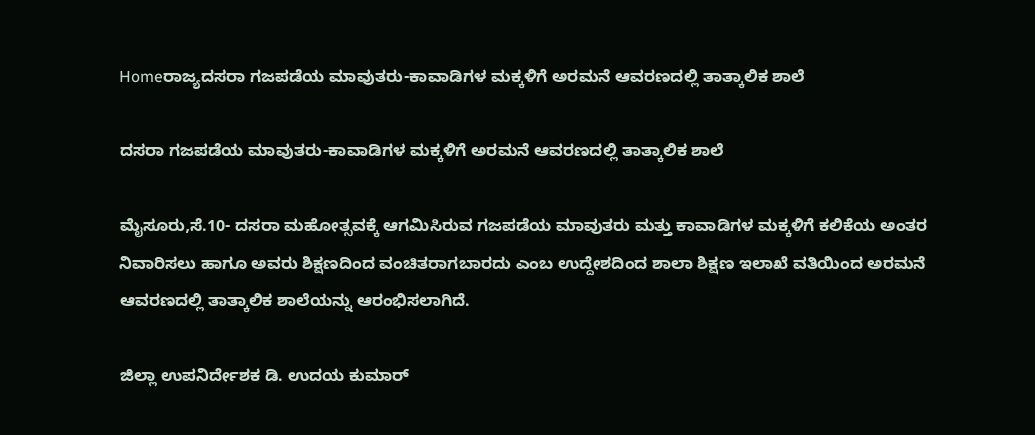Homeರಾಜ್ಯದಸರಾ ಗಜಪಡೆಯ ಮಾವುತರು-ಕಾವಾಡಿಗಳ ಮಕ್ಕಳಿಗೆ ಅರಮನೆ ಆವರಣದಲ್ಲಿ ತಾತ್ಕಾಲಿಕ ಶಾಲೆ

ದಸರಾ ಗಜಪಡೆಯ ಮಾವುತರು-ಕಾವಾಡಿಗಳ ಮಕ್ಕಳಿಗೆ ಅರಮನೆ ಆವರಣದಲ್ಲಿ ತಾತ್ಕಾಲಿಕ ಶಾಲೆ

ಮೈಸೂರು,ಸೆ.10- ದಸರಾ ಮಹೋತ್ಸವಕ್ಕೆ ಆಗಮಿಸಿರುವ ಗಜಪಡೆಯ ಮಾವುತರು ಮತ್ತು ಕಾವಾಡಿಗಳ ಮಕ್ಕಳಿಗೆ ಕಲಿಕೆಯ ಅಂತರ ನಿವಾರಿಸಲು ಹಾಗೂ ಅವರು ಶಿಕ್ಷಣದಿಂದ ವಂಚಿತರಾಗಬಾರದು ಎಂಬ ಉದ್ದೇಶದಿಂದ ಶಾಲಾ ಶಿಕ್ಷಣ ಇಲಾಖೆ ವತಿಯಿಂದ ಅರಮನೆ ಆವರಣದಲ್ಲಿ ತಾತ್ಕಾಲಿಕ ಶಾಲೆಯನ್ನು ಆರಂಭಿಸಲಾಗಿದೆ.

ಜಿಲ್ಲಾ ಉಪನಿರ್ದೇಶಕ ಡಿ. ಉದಯ ಕುಮಾರ್‌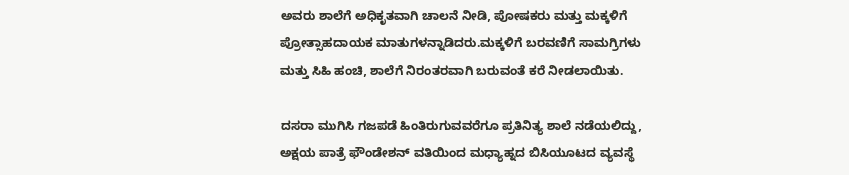ಅವರು ಶಾಲೆಗೆ ಅಧಿಕೃತವಾಗಿ ಚಾಲನೆ ನೀಡಿ, ಪೋಷಕರು ಮತ್ತು ಮಕ್ಕಳಿಗೆ ಪ್ರೋತ್ಸಾಹದಾಯಕ ಮಾತುಗಳನ್ನಾಡಿದರು.ಮಕ್ಕಳಿಗೆ ಬರವಣಿಗೆ ಸಾಮಗ್ರಿಗಳು ಮತ್ತು ಸಿಹಿ ಹಂಚಿ, ಶಾಲೆಗೆ ನಿರಂತರವಾಗಿ ಬರುವಂತೆ ಕರೆ ನೀಡಲಾಯಿತು.

ದಸರಾ ಮುಗಿಸಿ ಗಜಪಡೆ ಹಿಂತಿರುಗುವವರೆಗೂ ಪ್ರತಿನಿತ್ಯ ಶಾಲೆ ನಡೆಯಲಿದ್ದು, ಅಕ್ಷಯ ಪಾತ್ರೆ ಫೌಂಡೇಶನ್‌ ವತಿಯಿಂದ ಮಧ್ಯಾಹ್ನದ ಬಿಸಿಯೂಟದ ವ್ಯವಸ್ಥೆ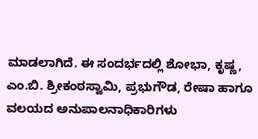ಮಾಡಲಾಗಿದೆ. ಈ ಸಂದರ್ಭದಲ್ಲಿ ಶೋಭಾ, ಕೃಷ್ಣ, ಎಂ.ಬಿ. ಶ್ರೀಕಂಠಸ್ವಾಮಿ, ಪ್ರಭುಗೌಡ, ರೇಷಾ ಹಾಗೂ ವಲಯದ ಅನುಪಾಲನಾಧಿಕಾರಿಗಳು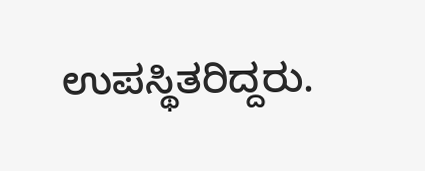ಉಪಸ್ಥಿತರಿದ್ದರು.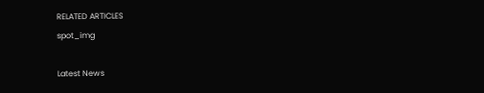RELATED ARTICLES
spot_img

Latest News